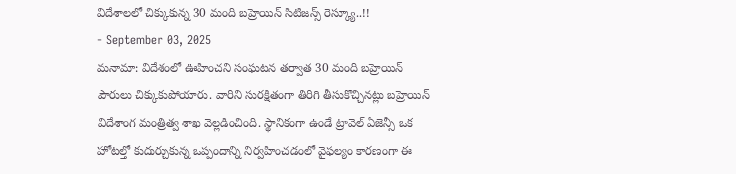విదేశాలలో చిక్కుకున్న 30 మంది బహ్రెయిన్ సిటిజన్స్ రెస్క్యూ..!!
- September 03, 2025
మనామా: విదేశంలో ఊహించని సంఘటన తర్వాత 30 మంది బహ్రెయిన్ పౌరులు చిక్కుకుపోయారు. వారిని సురక్షితంగా తిరిగి తీసుకొచ్చినట్లు బహ్రెయిన్ విదేశాంగ మంత్రిత్వ శాఖ వెల్లడించింది. స్థానికంగా ఉండే ట్రావెల్ ఏజెన్సీ ఒక హోటల్తో కుదుర్చుకున్న ఒప్పందాన్ని నిర్వహించడంలో వైఫల్యం కారణంగా ఈ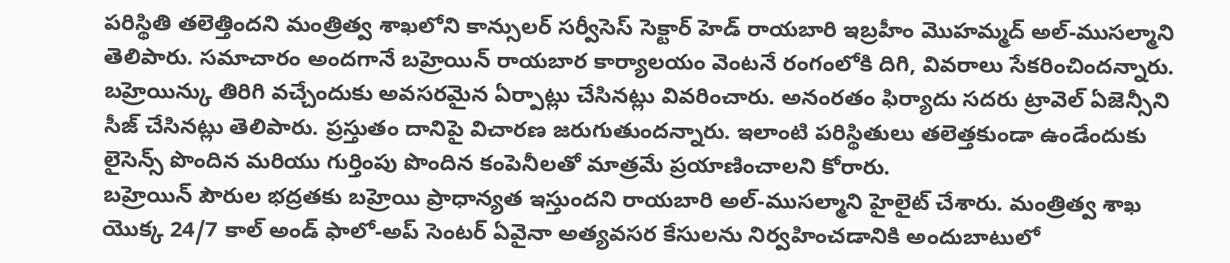పరిస్థితి తలెత్తిందని మంత్రిత్వ శాఖలోని కాన్సులర్ సర్వీసెస్ సెక్టార్ హెడ్ రాయబారి ఇబ్రహీం మొహమ్మద్ అల్-ముసల్మాని తెలిపారు. సమాచారం అందగానే బహ్రెయిన్ రాయబార కార్యాలయం వెంటనే రంగంలోకి దిగి, వివరాలు సేకరించిందన్నారు.
బహ్రెయిన్కు తిరిగి వచ్చేందుకు అవసరమైన ఏర్పాట్లు చేసినట్లు వివరించారు. అనంరతం ఫిర్యాదు సదరు ట్రావెల్ ఏజెన్సీని సీజ్ చేసినట్లు తెలిపారు. ప్రస్తుతం దానిపై విచారణ జరుగుతుందన్నారు. ఇలాంటి పరిస్థితులు తలెత్తకుండా ఉండేందుకు లైసెన్స్ పొందిన మరియు గుర్తింపు పొందిన కంపెనీలతో మాత్రమే ప్రయాణించాలని కోరారు.
బహ్రెయిన్ పౌరుల భద్రతకు బహ్రెయి ప్రాధాన్యత ఇస్తుందని రాయబారి అల్-ముసల్మాని హైలైట్ చేశారు. మంత్రిత్వ శాఖ యొక్క 24/7 కాల్ అండ్ ఫాలో-అప్ సెంటర్ ఏవైనా అత్యవసర కేసులను నిర్వహించడానికి అందుబాటులో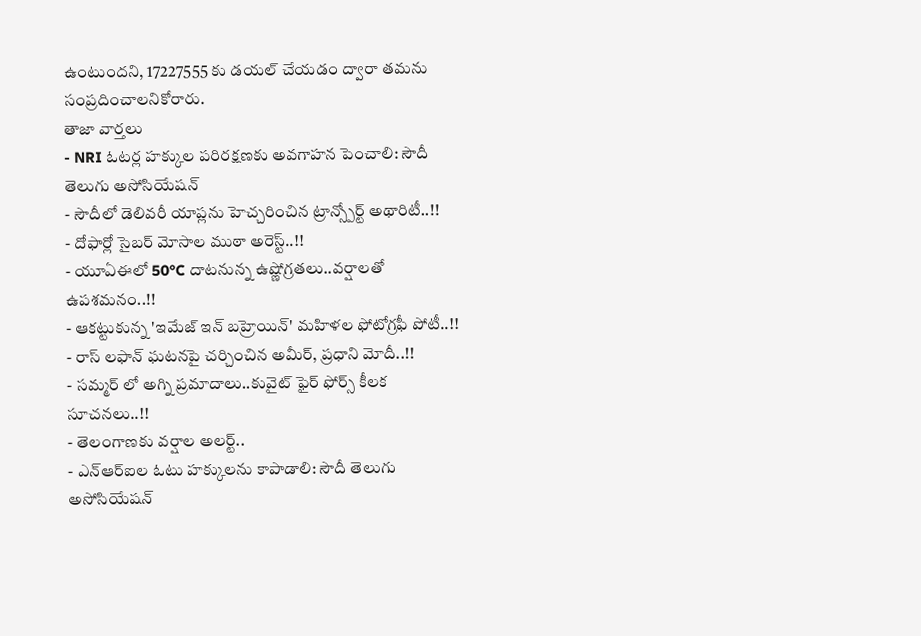ఉంటుందని, 17227555 కు డయల్ చేయడం ద్వారా తమను సంప్రదించాలనికోరారు.
తాజా వార్తలు
- NRI ఓటర్ల హక్కుల పరిరక్షణకు అవగాహన పెంచాలి: సౌదీ తెలుగు అసోసియేషన్
- సౌదీలో డెలివరీ యాప్లను హెచ్చరించిన ట్రాన్స్పోర్ట్ అథారిటీ..!!
- దోఫార్లో సైబర్ మోసాల ముఠా అరెస్ట్..!!
- యూఏఈలో 50°C దాటనున్న ఉష్ణోగ్రతలు..వర్షాలతో ఉపశమనం..!!
- ఆకట్టుకున్న 'ఇమేజ్ ఇన్ బహ్రెయిన్' మహిళల ఫోటోగ్రఫీ పోటీ..!!
- రాస్ లఫాన్ ఘటనపై చర్చించిన అమీర్, ప్రధాని మోదీ..!!
- సమ్మర్ లో అగ్ని ప్రమాదాలు..కువైట్ ఫైర్ ఫోర్స్ కీలక సూచనలు..!!
- తెలంగాణకు వర్షాల అలర్ట్..
- ఎన్ఆర్ఐల ఓటు హక్కులను కాపాడాలి: సౌదీ తెలుగు అసోసియేషన్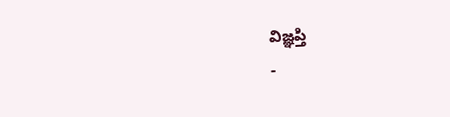విజ్ఞప్తి
-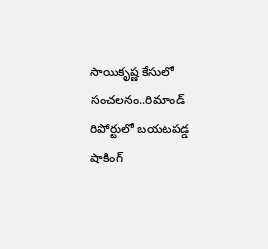సాయికృష్ణ కేసులో సంచలనం..రిమాండ్ రిపోర్టులో బయటపడ్డ షాకింగ్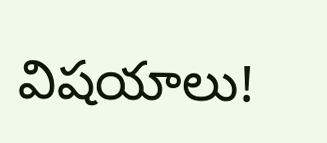విషయాలు!